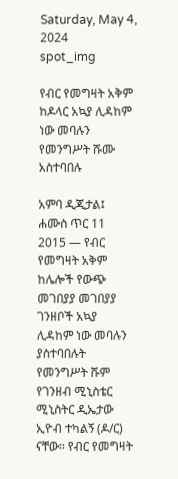Saturday, May 4, 2024
spot_img

የብር የመግዛት አቅም ከዶላር አኳያ ሊዳከም ነው መባሉን የመንግሥት ሹሙ አስተባበሉ

አምባ ዲጂታል፤ ሐሙስ ጥር 11 2015 ― የብር የመግዛት አቅም ከሌሎች የውጭ መገበያያ መገበያያ ገንዘቦች አኳያ ሊዳከም ነው መባሉን ያስተባበሉት የመንግሥት ሹም የገንዘብ ሚኒስቴር ሚኒስትር ዲኤታው ኢዮብ ተካልኝ (ዶ/ር) ናቸው፡፡ የብር የመግዛት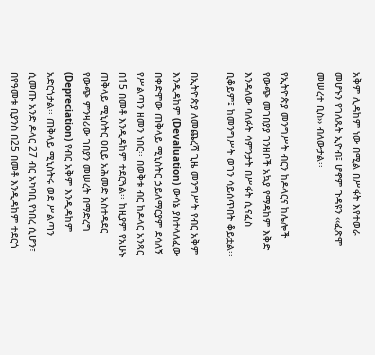አቅም ሊዳከም ነው በሚል በሥፋት እየተወራ መሆኑን የገለጹት ኢዮብ፤ ሆኖም ጉዳዩን ‹‹ፈጽሞ መሠረተ ቢስ›› ብለውታል፡፡

የኢትዮጵያ መንግሥት ብርን ከዶላርና ከሌሎች የውጭ መገበያያ ገንዘቦች አኳያ የማዳከም እቅድ እንዳለው ባለፉት ሳምንታት በሥፋት ሲናፈስ ቢቆይም፤ ከመንግሥት ወገን ሳይሰጥበት ቆይቷል፡፡

በኢትዮጵያ ለመጨረሻ ጊዜ መንግሥት የብር አቅም እንዲዳከም (Devaluation) ውሳኔ ያስተላለፈው በቀድሞው ጠቅላይ ሚኒስትር ኃይለማርያም ደሳለኝ የሥልጣን ዘመን ነበር፡፡ በወቅቱ ብር ከዶላር አንጻር በ15 በመቶ እንዲዳከም ተደርጓል፡፡ ከዚያም የአሁኑ ጠቅላይ ሚኒስትር ዐቢይ አሕመድ አስተዳደር የውጭ ምንዛሪው ገበያን መሠረት በማድረግ (Depreciation) የብር አቅም እንዲዳከም አድርጎታል፡፡ ጠቅላይ ሚኒስትሩ ወደ ሥልጣን ሲመጡ አንድ ዶላር 27 ብር አካባቢ የነበረ ሲሆን፣ በየዓመቱ ቢያንስ በ25 በመቶ እንዲዳከም ተደርጎ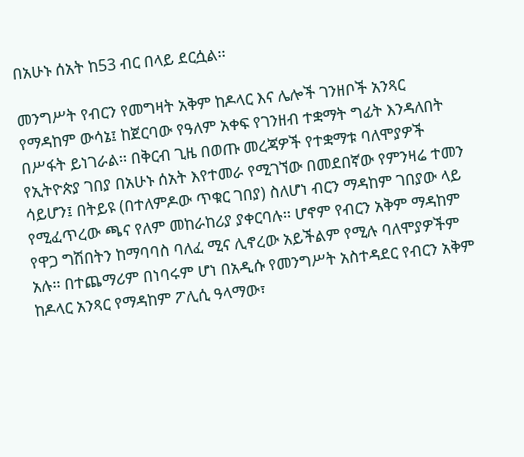በአሁኑ ሰአት ከ53 ብር በላይ ደርሷል፡፡

መንግሥት የብርን የመግዛት አቅም ከዶላር እና ሌሎች ገንዘቦች አንጻር የማዳከም ውሳኔ፤ ከጀርባው የዓለም አቀፍ የገንዘብ ተቋማት ግፊት እንዳለበት በሥፋት ይነገራል፡፡ በቅርብ ጊዜ በወጡ መረጃዎች የተቋማቱ ባለሞያዎች የኢትዮጵያ ገበያ በአሁኑ ሰአት እየተመራ የሚገኘው በመደበኛው የምንዛሬ ተመን ሳይሆን፤ በትይዩ (በተለምዶው ጥቁር ገበያ) ስለሆነ ብርን ማዳከም ገበያው ላይ የሚፈጥረው ጫና የለም መከራከሪያ ያቀርባሉ፡፡ ሆኖም የብርን አቅም ማዳከም የዋጋ ግሽበትን ከማባባስ ባለፈ ሚና ሊኖረው አይችልም የሚሉ ባለሞያዎችም አሉ፡፡ በተጨማሪም በነባሩም ሆነ በአዲሱ የመንግሥት አስተዳደር የብርን አቅም ከዶላር አንጻር የማዳከም ፖሊሲ ዓላማው፣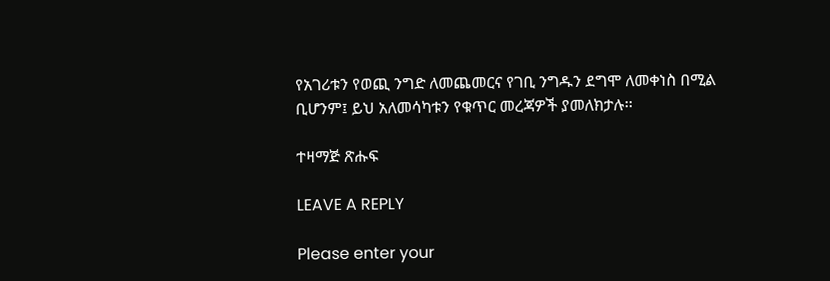የአገሪቱን የወጪ ንግድ ለመጨመርና የገቢ ንግዱን ደግሞ ለመቀነስ በሚል ቢሆንም፤ ይህ አለመሳካቱን የቁጥር መረጃዎች ያመለክታሉ፡፡

ተዛማጅ ጽሑፍ

LEAVE A REPLY

Please enter your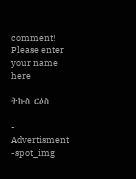comment!
Please enter your name here

ትኩስ ርዕስ

- Advertisment -spot_img